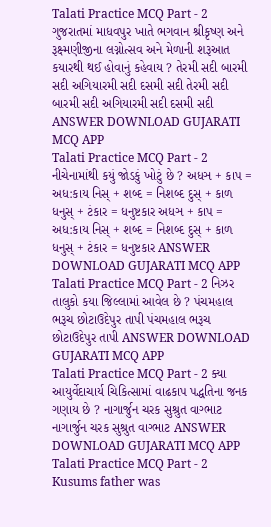Talati Practice MCQ Part - 2 ગુજરાતમાં માધવપુર ખાતે ભગવાન શ્રીકૃષ્ણ અને રૂક્ષ્મણીજીના લગ્નોત્સવ અને મેળાની શરૂઆત કયારથી થઈ હોવાનું કહેવાય ? તેરમી સદી બારમી સદી અગિયારમી સદી દસમી સદી તેરમી સદી બારમી સદી અગિયારમી સદી દસમી સદી ANSWER DOWNLOAD GUJARATI MCQ APP
Talati Practice MCQ Part - 2 નીચેનામાંથી કયું જોડકું ખોટું છે ? અધઞ + કાપ = અધ:કાય નિસ્ + શબ્દ = નિશબ્દ દુસ્ + કાળ ધનુસ્ + ટંકાર = ધનુષ્ટકાર અધઞ + કાપ = અધ:કાય નિસ્ + શબ્દ = નિશબ્દ દુસ્ + કાળ ધનુસ્ + ટંકાર = ધનુષ્ટકાર ANSWER DOWNLOAD GUJARATI MCQ APP
Talati Practice MCQ Part - 2 નિઝર તાલુકો કયા જિલ્લામાં આવેલ છે ? પંચમહાલ ભરૂચ છોટાઉદેપુર તાપી પંચમહાલ ભરૂચ છોટાઉદેપુર તાપી ANSWER DOWNLOAD GUJARATI MCQ APP
Talati Practice MCQ Part - 2 ક્યા આયુર્વેદાચાર્ય ચિકિત્સામાં વાઢકાપ પદ્ધતિના જનક ગણાય છે ? નાગાર્જુન ચરક સુશ્રુત વાગ્ભાટ નાગાર્જુન ચરક સુશ્રુત વાગ્ભાટ ANSWER DOWNLOAD GUJARATI MCQ APP
Talati Practice MCQ Part - 2 Kusums father was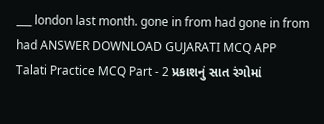___ london last month. gone in from had gone in from had ANSWER DOWNLOAD GUJARATI MCQ APP
Talati Practice MCQ Part - 2 પ્રકાશનું સાત રંગોમાં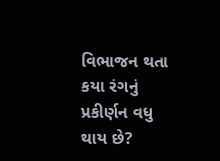વિભાજન થતા કયા રંગનું પ્રકીર્ણન વધુ થાય છે?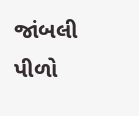જાંબલી પીળો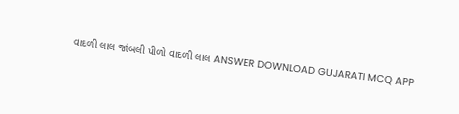વાદળી લાલ જાંબલી પીળો વાદળી લાલ ANSWER DOWNLOAD GUJARATI MCQ APP